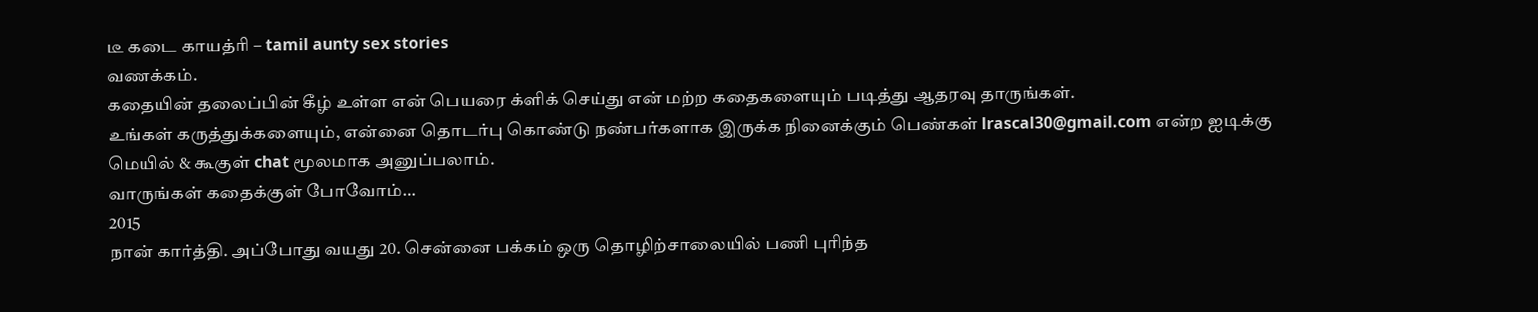டீ கடை காயத்ரி – tamil aunty sex stories
வணக்கம்.
கதையின் தலைப்பின் கீழ் உள்ள என் பெயரை க்ளிக் செய்து என் மற்ற கதைகளையும் படித்து ஆதரவு தாருங்கள்.
உங்கள் கருத்துக்களையும், என்னை தொடர்பு கொண்டு நண்பர்களாக இருக்க நினைக்கும் பெண்கள் lrascal30@gmail.com என்ற ஐடிக்கு மெயில் & கூகுள் chat மூலமாக அனுப்பலாம்.
வாருங்கள் கதைக்குள் போவோம்…
2015
நான் கார்த்தி. அப்போது வயது 20. சென்னை பக்கம் ஒரு தொழிற்சாலையில் பணி புரிந்த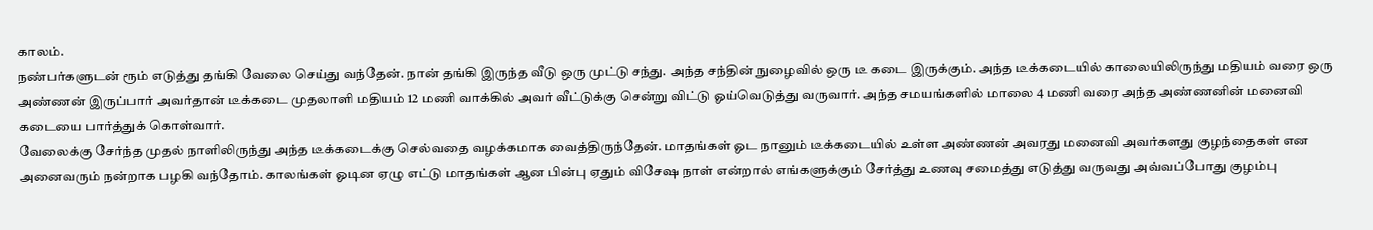காலம்.
நண்பர்களுடன் ரூம் எடுத்து தங்கி வேலை செய்து வந்தேன். நான் தங்கி இருந்த வீடு ஒரு முட்டு சந்து. அந்த சந்தின் நுழைவில் ஒரு டீ கடை இருக்கும். அந்த டீக்கடையில் காலையிலிருந்து மதியம் வரை ஒரு அண்ணன் இருப்பார் அவர்தான் டீக்கடை முதலாளி மதியம் 12 மணி வாக்கில் அவர் வீட்டுக்கு சென்று விட்டு ஓய்வெடுத்து வருவார். அந்த சமயங்களில் மாலை 4 மணி வரை அந்த அண்ணனின் மனைவி கடையை பார்த்துக் கொள்வார்.
வேலைக்கு சேர்ந்த முதல் நாளிலிருந்து அந்த டீக்கடைக்கு செல்வதை வழக்கமாக வைத்திருந்தேன். மாதங்கள் ஓட நானும் டீக்கடையில் உள்ள அண்ணன் அவரது மனைவி அவர்களது குழந்தைகள் என அனைவரும் நன்றாக பழகி வந்தோம். காலங்கள் ஓடின ஏழு எட்டு மாதங்கள் ஆன பின்பு ஏதும் விசேஷ நாள் என்றால் எங்களுக்கும் சேர்த்து உணவு சமைத்து எடுத்து வருவது அவ்வப்போது குழம்பு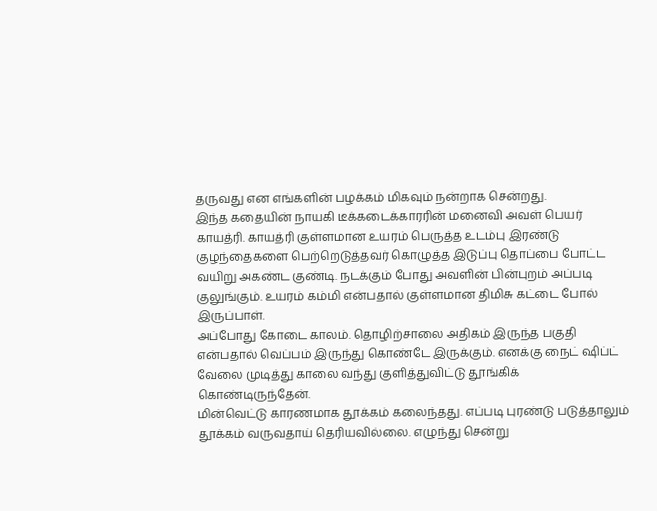தருவது என எங்களின் பழக்கம் மிகவும் நன்றாக சென்றது.
இந்த கதையின் நாயகி டீக்கடைக்காரரின் மனைவி அவள் பெயர் காயத்ரி. காயத்ரி குள்ளமான உயரம் பெருத்த உடம்பு இரண்டு குழந்தைகளை பெற்றெடுத்தவர் கொழுத்த இடுப்பு தொப்பை போட்ட வயிறு அகண்ட குண்டி. நடக்கும் போது அவளின் பின்புறம் அப்படி குலுங்கும். உயரம் கம்மி என்பதால் குள்ளமான திமிசு கட்டை போல் இருப்பாள்.
அப்போது கோடை காலம். தொழிற்சாலை அதிகம் இருந்த பகுதி என்பதால் வெப்பம் இருந்து கொண்டே இருக்கும். எனக்கு நைட் ஷிப்ட் வேலை முடித்து காலை வந்து குளித்துவிட்டு தூங்கிக் கொண்டிருந்தேன்.
மின்வெட்டு காரணமாக தூக்கம் கலைந்தது. எப்படி புரண்டு படுத்தாலும் தூக்கம் வருவதாய் தெரியவில்லை. எழுந்து சென்று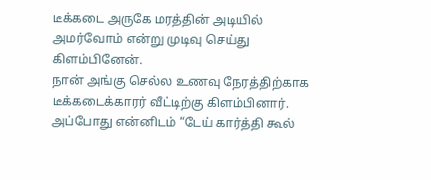டீக்கடை அருகே மரத்தின் அடியில் அமர்வோம் என்று முடிவு செய்து கிளம்பினேன்.
நான் அங்கு செல்ல உணவு நேரத்திற்காக டீக்கடைக்காரர் வீட்டிற்கு கிளம்பினார். அப்போது என்னிடம் “டேய் கார்த்தி கூல்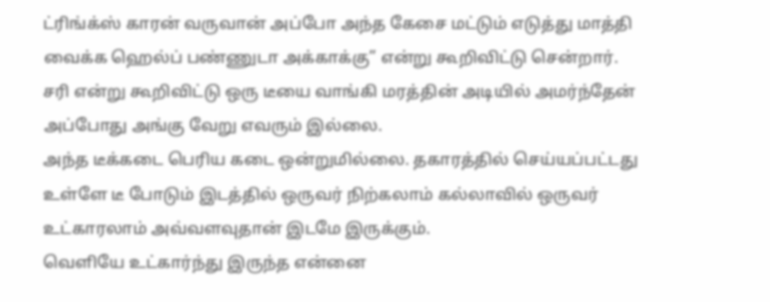ட்ரிங்க்ஸ் காரன் வருவான் அப்போ அந்த கேசை மட்டும் எடுத்து மாத்தி வைக்க ஹெல்ப் பண்ணுடா அக்காக்கு” என்று கூறிவிட்டு சென்றார்.
சரி என்று கூறிவிட்டு ஒரு டீயை வாங்கி மரத்தின் அடியில் அமர்ந்தேன் அப்போது அங்கு வேறு எவரும் இல்லை.
அந்த டீக்கடை பெரிய கடை ஒன்றுமில்லை. தகாரத்தில் செய்யப்பட்டது உள்ளே டீ போடும் இடத்தில் ஒருவர் நிற்கலாம் கல்லாவில் ஒருவர் உட்காரலாம் அவ்வளவுதான் இடமே இருக்கும்.
வெளியே உட்கார்ந்து இருந்த என்னை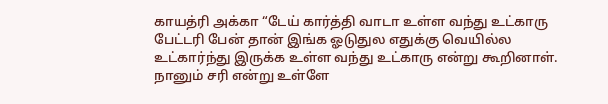காயத்ரி அக்கா “டேய் கார்த்தி வாடா உள்ள வந்து உட்காரு பேட்டரி பேன் தான் இங்க ஓடுதுல எதுக்கு வெயில்ல உட்கார்ந்து இருக்க உள்ள வந்து உட்காரு என்று கூறினாள்.
நானும் சரி என்று உள்ளே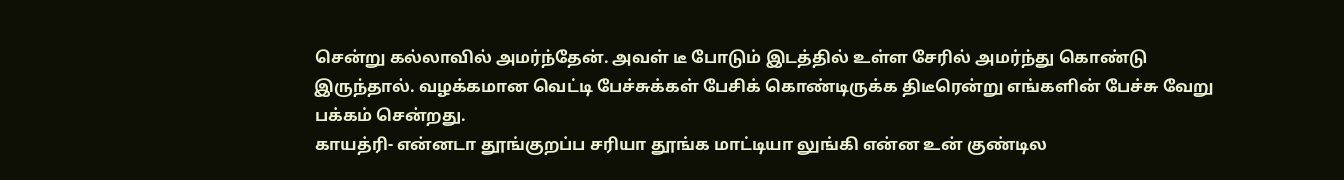சென்று கல்லாவில் அமர்ந்தேன். அவள் டீ போடும் இடத்தில் உள்ள சேரில் அமர்ந்து கொண்டு இருந்தால். வழக்கமான வெட்டி பேச்சுக்கள் பேசிக் கொண்டிருக்க திடீரென்று எங்களின் பேச்சு வேறு பக்கம் சென்றது.
காயத்ரி- என்னடா தூங்குறப்ப சரியா தூங்க மாட்டியா லுங்கி என்ன உன் குண்டில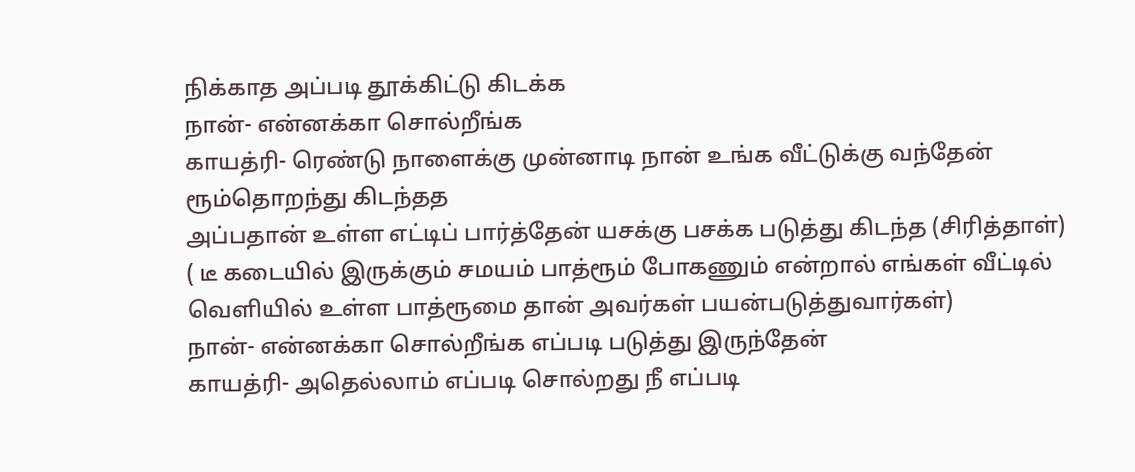நிக்காத அப்படி தூக்கிட்டு கிடக்க
நான்- என்னக்கா சொல்றீங்க
காயத்ரி- ரெண்டு நாளைக்கு முன்னாடி நான் உங்க வீட்டுக்கு வந்தேன் ரூம்தொறந்து கிடந்தத
அப்பதான் உள்ள எட்டிப் பார்த்தேன் யசக்கு பசக்க படுத்து கிடந்த (சிரித்தாள்)
( டீ கடையில் இருக்கும் சமயம் பாத்ரூம் போகணும் என்றால் எங்கள் வீட்டில் வெளியில் உள்ள பாத்ரூமை தான் அவர்கள் பயன்படுத்துவார்கள்)
நான்- என்னக்கா சொல்றீங்க எப்படி படுத்து இருந்தேன்
காயத்ரி- அதெல்லாம் எப்படி சொல்றது நீ எப்படி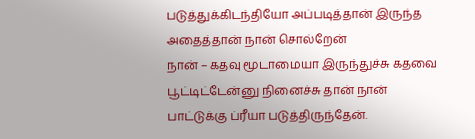படுத்துக்கிடந்தியோ அப்படித்தான் இருந்த அதைத்தான் நான் சொல்றேன்
நான் – கதவு மூடாமையா இருந்துச்சு கதவை பூட்டிட்டேன்னு நினைச்சு தான் நான் பாட்டுக்கு ப்ரீயா படுத்திருந்தேன்.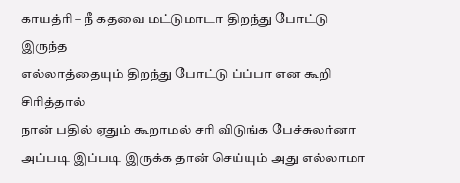காயத்ரி – நீ கதவை மட்டுமாடா திறந்து போட்டு இருந்த
எல்லாத்தையும் திறந்து போட்டு ப்ப்பா என கூறி சிரித்தால்
நான் பதில் ஏதும் கூறாமல் சரி விடுங்க பேச்சுலர்னா அப்படி இப்படி இருக்க தான் செய்யும் அது எல்லாமா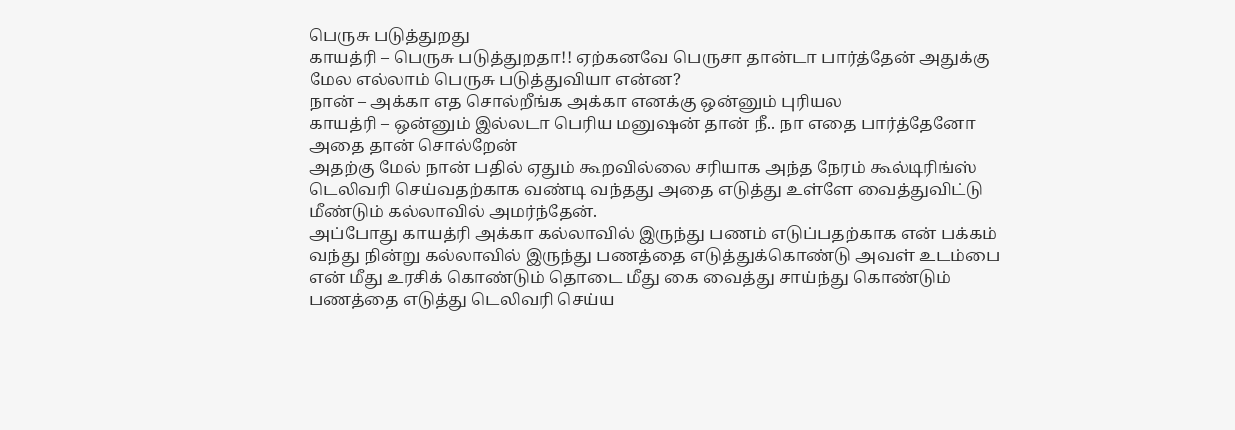பெருசு படுத்துறது
காயத்ரி – பெருசு படுத்துறதா!! ஏற்கனவே பெருசா தான்டா பார்த்தேன் அதுக்கு மேல எல்லாம் பெருசு படுத்துவியா என்ன?
நான் – அக்கா எத சொல்றீங்க அக்கா எனக்கு ஒன்னும் புரியல
காயத்ரி – ஒன்னும் இல்லடா பெரிய மனுஷன் தான் நீ.. நா எதை பார்த்தேனோ அதை தான் சொல்றேன்
அதற்கு மேல் நான் பதில் ஏதும் கூறவில்லை சரியாக அந்த நேரம் கூல்டிரிங்ஸ் டெலிவரி செய்வதற்காக வண்டி வந்தது அதை எடுத்து உள்ளே வைத்துவிட்டு மீண்டும் கல்லாவில் அமர்ந்தேன்.
அப்போது காயத்ரி அக்கா கல்லாவில் இருந்து பணம் எடுப்பதற்காக என் பக்கம் வந்து நின்று கல்லாவில் இருந்து பணத்தை எடுத்துக்கொண்டு அவள் உடம்பை என் மீது உரசிக் கொண்டும் தொடை மீது கை வைத்து சாய்ந்து கொண்டும் பணத்தை எடுத்து டெலிவரி செய்ய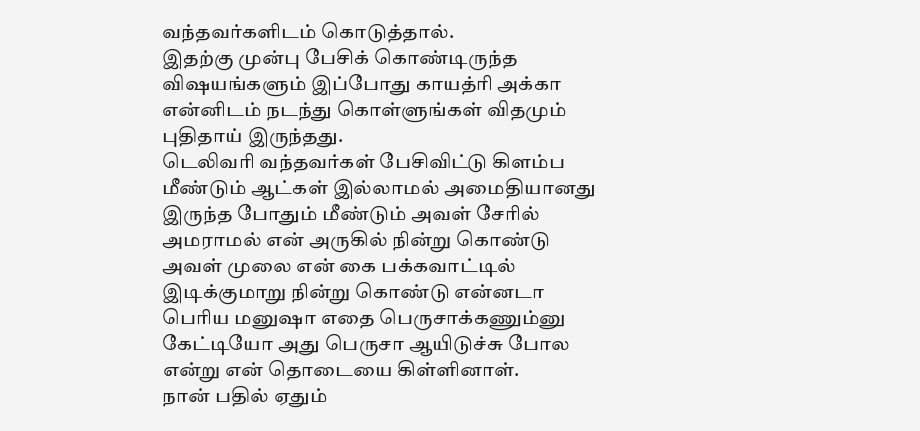வந்தவர்களிடம் கொடுத்தால்.
இதற்கு முன்பு பேசிக் கொண்டிருந்த விஷயங்களும் இப்போது காயத்ரி அக்கா என்னிடம் நடந்து கொள்ளுங்கள் விதமும் புதிதாய் இருந்தது.
டெலிவரி வந்தவர்கள் பேசிவிட்டு கிளம்ப மீண்டும் ஆட்கள் இல்லாமல் அமைதியானது இருந்த போதும் மீண்டும் அவள் சேரில் அமராமல் என் அருகில் நின்று கொண்டு அவள் முலை என் கை பக்கவாட்டில் இடிக்குமாறு நின்று கொண்டு என்னடா பெரிய மனுஷா எதை பெருசாக்கணும்னு கேட்டியோ அது பெருசா ஆயிடுச்சு போல என்று என் தொடையை கிள்ளினாள்.
நான் பதில் ஏதும்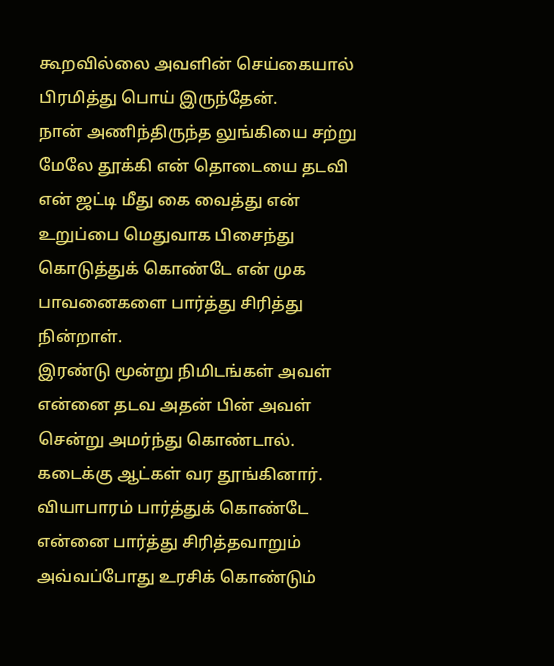கூறவில்லை அவளின் செய்கையால் பிரமித்து பொய் இருந்தேன்.
நான் அணிந்திருந்த லுங்கியை சற்று மேலே தூக்கி என் தொடையை தடவி என் ஜட்டி மீது கை வைத்து என் உறுப்பை மெதுவாக பிசைந்து கொடுத்துக் கொண்டே என் முக பாவனைகளை பார்த்து சிரித்து நின்றாள்.
இரண்டு மூன்று நிமிடங்கள் அவள் என்னை தடவ அதன் பின் அவள் சென்று அமர்ந்து கொண்டால். கடைக்கு ஆட்கள் வர தூங்கினார்.
வியாபாரம் பார்த்துக் கொண்டே என்னை பார்த்து சிரித்தவாறும் அவ்வப்போது உரசிக் கொண்டும்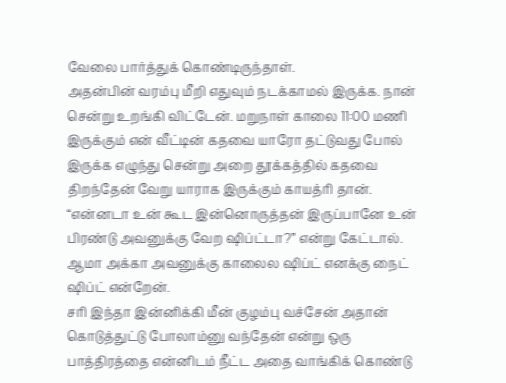வேலை பார்த்துக் கொண்டிருந்தாள்.
அதன்பின் வரம்பு மீறி எதுவும் நடக்காமல் இருக்க. நான் சென்று உறங்கி விட்டேன். மறுநாள் காலை 11:00 மணி இருக்கும் என் வீட்டின் கதவை யாரோ தட்டுவது போல் இருக்க எழுந்து சென்று அறை தூக்கத்தில் கதவை திறந்தேன் வேறு யாராக இருக்கும் காயத்ரி தான்.
“என்னடா உன் கூட இன்னொருத்தன் இருப்பானே உன் பிரண்டு அவனுக்கு வேற ஷிப்ட்டா?” என்று கேட்டால். ஆமா அக்கா அவனுக்கு காலைல ஷிப்ட் எனக்கு நைட் ஷிப்ட் என்றேன்.
சரி இந்தா இன்னிக்கி மீன் குழம்பு வச்சேன் அதான் கொடுத்துட்டு போலாம்னு வந்தேன் என்று ஒரு பாத்திரத்தை என்னிடம் நீட்ட அதை வாங்கிக் கொண்டு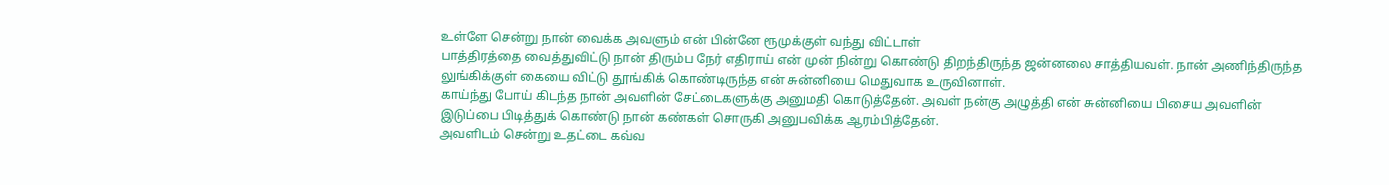உள்ளே சென்று நான் வைக்க அவளும் என் பின்னே ரூமுக்குள் வந்து விட்டாள்
பாத்திரத்தை வைத்துவிட்டு நான் திரும்ப நேர் எதிராய் என் முன் நின்று கொண்டு திறந்திருந்த ஜன்னலை சாத்தியவள். நான் அணிந்திருந்த லுங்கிக்குள் கையை விட்டு தூங்கிக் கொண்டிருந்த என் சுன்னியை மெதுவாக உருவினாள்.
காய்ந்து போய் கிடந்த நான் அவளின் சேட்டைகளுக்கு அனுமதி கொடுத்தேன். அவள் நன்கு அழுத்தி என் சுன்னியை பிசைய அவளின் இடுப்பை பிடித்துக் கொண்டு நான் கண்கள் சொருகி அனுபவிக்க ஆரம்பித்தேன்.
அவளிடம் சென்று உதட்டை கவ்வ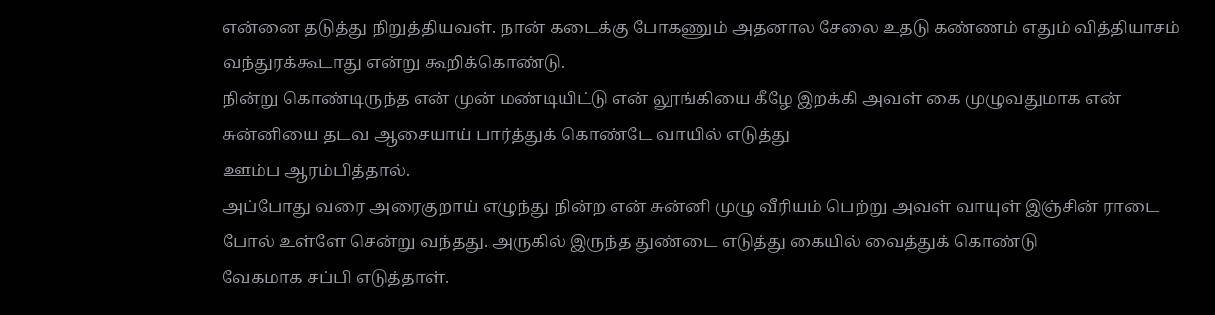என்னை தடுத்து நிறுத்தியவள். நான் கடைக்கு போகணும் அதனால சேலை உதடு கண்ணம் எதும் வித்தியாசம் வந்துரக்கூடாது என்று கூறிக்கொண்டு.
நின்று கொண்டிருந்த என் முன் மண்டியிட்டு என் லூங்கியை கீழே இறக்கி அவள் கை முழுவதுமாக என் சுன்னியை தடவ ஆசையாய் பார்த்துக் கொண்டே வாயில் எடுத்து
ஊம்ப ஆரம்பித்தால்.
அப்போது வரை அரைகுறாய் எழுந்து நின்ற என் சுன்னி முழு வீரியம் பெற்று அவள் வாயுள் இஞ்சின் ராடை போல் உள்ளே சென்று வந்தது. அருகில் இருந்த துண்டை எடுத்து கையில் வைத்துக் கொண்டு
வேகமாக சப்பி எடுத்தாள்.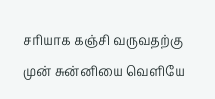சரியாக கஞ்சி வருவதற்கு முன் சுன்னியை வெளியே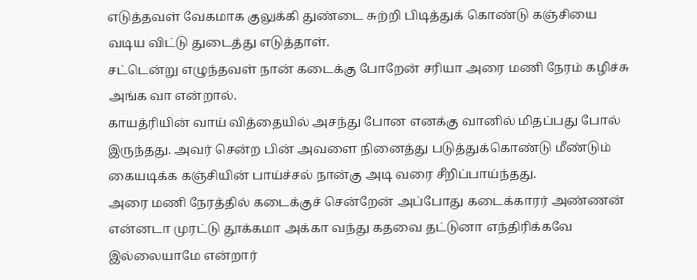எடுத்தவள் வேகமாக குலுக்கி துண்டை சுற்றி பிடித்துக் கொண்டு கஞ்சியை வடிய விட்டு துடைத்து எடுத்தாள்.
சட்டென்று எழுந்தவள் நான் கடைக்கு போறேன் சரியா அரை மணி நேரம் கழிச்சு அங்க வா என்றால்.
காயத்ரியின் வாய் வித்தையில் அசந்து போன எனக்கு வானில் மிதப்பது போல் இருந்தது. அவர் சென்ற பின் அவளை நினைத்து படுத்துக்கொண்டு மீண்டும் கையடிக்க கஞ்சியின் பாய்ச்சல் நான்கு அடி வரை சீறிப்பாய்ந்தது.
அரை மணி நேரத்தில் கடைக்குச் சென்றேன் அப்போது கடைக்காரர் அண்ணன் என்னடா முரட்டு தூக்கமா அக்கா வந்து கதவை தட்டுனா எந்திரிக்கவே இல்லையாமே என்றார்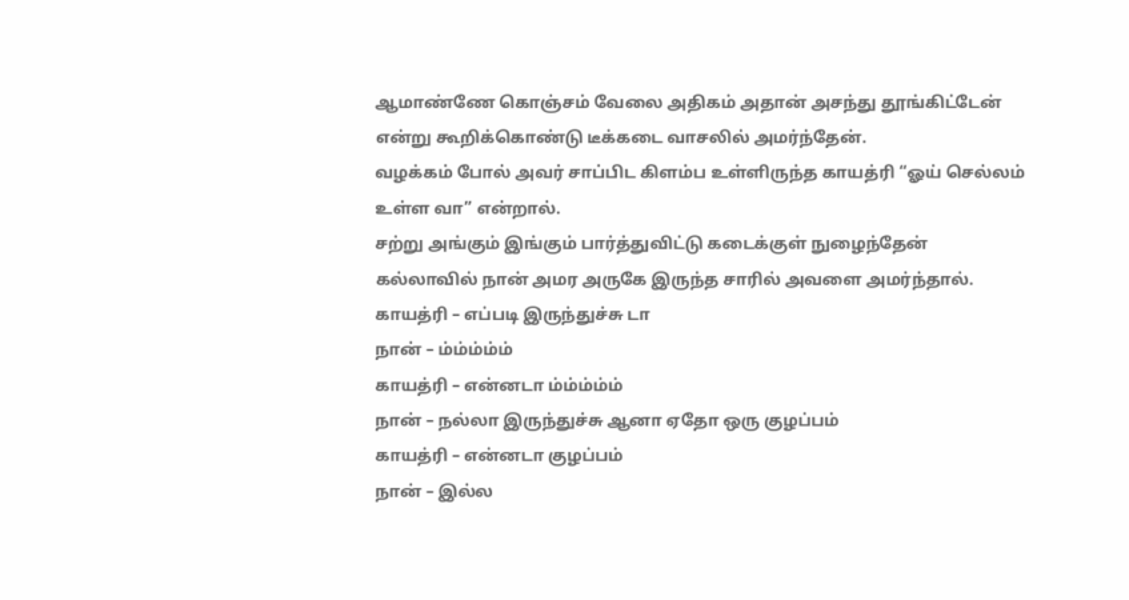ஆமாண்ணே கொஞ்சம் வேலை அதிகம் அதான் அசந்து தூங்கிட்டேன் என்று கூறிக்கொண்டு டீக்கடை வாசலில் அமர்ந்தேன்.
வழக்கம் போல் அவர் சாப்பிட கிளம்ப உள்ளிருந்த காயத்ரி “ஓய் செல்லம் உள்ள வா” என்றால்.
சற்று அங்கும் இங்கும் பார்த்துவிட்டு கடைக்குள் நுழைந்தேன் கல்லாவில் நான் அமர அருகே இருந்த சாரில் அவளை அமர்ந்தால்.
காயத்ரி – எப்படி இருந்துச்சு டா
நான் – ம்ம்ம்ம்ம்
காயத்ரி – என்னடா ம்ம்ம்ம்ம்
நான் – நல்லா இருந்துச்சு ஆனா ஏதோ ஒரு குழப்பம்
காயத்ரி – என்னடா குழப்பம்
நான் – இல்ல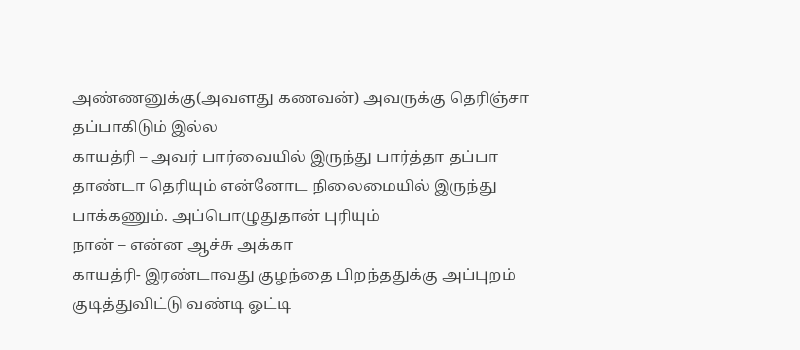அண்ணனுக்கு(அவளது கணவன்) அவருக்கு தெரிஞ்சா தப்பாகிடும் இல்ல
காயத்ரி – அவர் பார்வையில் இருந்து பார்த்தா தப்பா தாண்டா தெரியும் என்னோட நிலைமையில் இருந்து பாக்கணும். அப்பொழுதுதான் புரியும்
நான் – என்ன ஆச்சு அக்கா
காயத்ரி- இரண்டாவது குழந்தை பிறந்ததுக்கு அப்புறம் குடித்துவிட்டு வண்டி ஓட்டி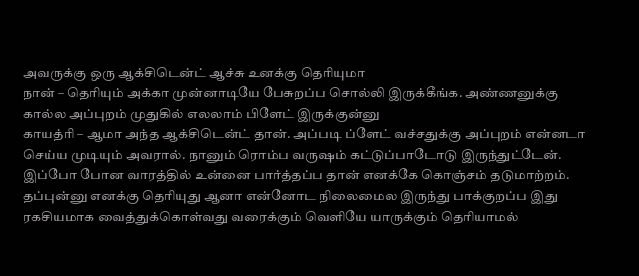அவருக்கு ஒரு ஆக்சிடென்ட் ஆச்சு உனக்கு தெரியுமா
நான் – தெரியும் அக்கா முன்னாடியே பேசுறப்ப சொல்லி இருக்கீங்க. அண்ணனுக்கு கால்ல அப்புறம் முதுகில் எலலாம் பிளேட் இருக்குன்னு
காயத்ரி – ஆமா அந்த ஆக்சிடென்ட் தான். அப்படி ப்ளேட் வச்சதுக்கு அப்புறம் என்னடா செய்ய முடியும் அவரால். நானும் ரொம்ப வருஷம் கட்டுப்பாடோடு இருந்துட்டேன். இப்போ போன வாரத்தில் உன்னை பார்த்தப்ப தான் எனக்கே கொஞ்சம் தடுமாற்றம். தப்புன்னு எனக்கு தெரியுது ஆனா என்னோட நிலைமைல இருந்து பாக்குறப்ப இது ரகசியமாக வைத்துக்கொள்வது வரைக்கும் வெளியே யாருக்கும் தெரியாமல்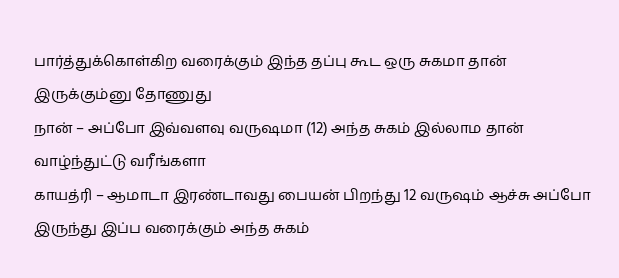பார்த்துக்கொள்கிற வரைக்கும் இந்த தப்பு கூட ஒரு சுகமா தான் இருக்கும்னு தோணுது
நான் – அப்போ இவ்வளவு வருஷமா (12) அந்த சுகம் இல்லாம தான் வாழ்ந்துட்டு வரீங்களா
காயத்ரி – ஆமாடா இரண்டாவது பையன் பிறந்து 12 வருஷம் ஆச்சு அப்போ இருந்து இப்ப வரைக்கும் அந்த சுகம்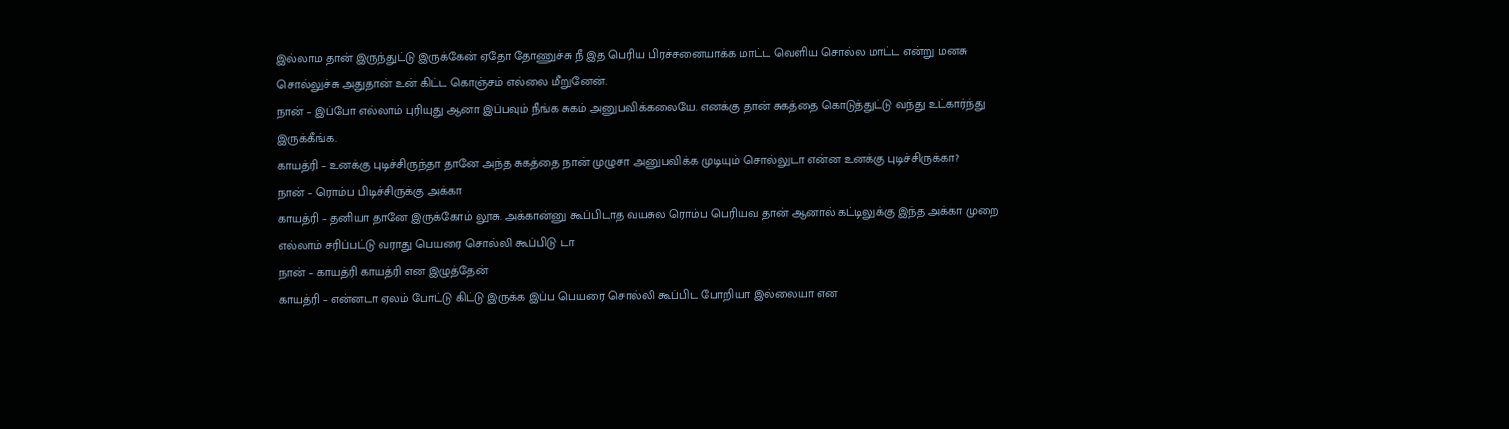இல்லாம தான் இருந்துட்டு இருக்கேன் ஏதோ தோணுச்சு நீ இத பெரிய பிரச்சனையாக்க மாட்ட வெளிய சொல்ல மாட்ட என்று மனசு சொல்லுச்சு அதுதான் உன் கிட்ட கொஞ்சம் எல்லை மீறுனேன்.
நான் – இப்போ எல்லாம் புரியுது ஆனா இப்பவும் நீங்க சுகம் அனுபவிக்கலையே. எனக்கு தான் சுகத்தை கொடுத்துட்டு வந்து உட்கார்ந்து இருக்கீங்க.
காயத்ரி – உனக்கு புடிச்சிருந்தா தானே அந்த சுகத்தை நான் முழுசா அனுபவிக்க முடியும் சொல்லுடா என்ன உனக்கு புடிச்சிருக்கா?
நான் – ரொம்ப பிடிச்சிருக்கு அக்கா
காயத்ரி – தனியா தானே இருக்கோம் லூசு. அக்கான்னு கூப்பிடாத வயசுல ரொம்ப பெரியவ தான் ஆனால் கட்டிலுக்கு இந்த அக்கா முறை எல்லாம் சரிப்பட்டு வராது பெயரை சொல்லி கூப்பிடு டா
நான் – காயத்ரி காயத்ரி என இழுத்தேன்
காயத்ரி – என்னடா ஏலம் போட்டு கிட்டு இருக்க இப்ப பெயரை சொல்லி கூப்பிட போறியா இல்லையா என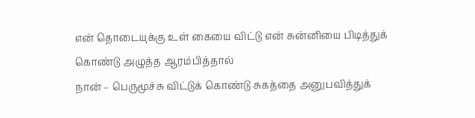என் தொடையுக்கு உள் கையை விட்டு என் சுன்னியை பிடித்துக் கொண்டு அழுத்த ஆரம்பித்தால்
நான் – பெருமூச்சு விட்டுக் கொண்டு சுகத்தை அனுபவித்துக்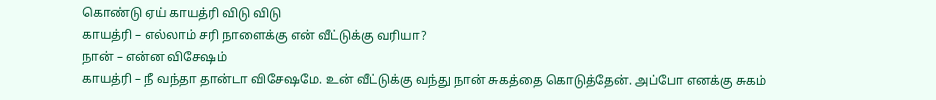கொண்டு ஏய் காயத்ரி விடு விடு
காயத்ரி – எல்லாம் சரி நாளைக்கு என் வீட்டுக்கு வரியா?
நான் – என்ன விசேஷம்
காயத்ரி – நீ வந்தா தான்டா விசேஷமே. உன் வீட்டுக்கு வந்து நான் சுகத்தை கொடுத்தேன். அப்போ எனக்கு சுகம்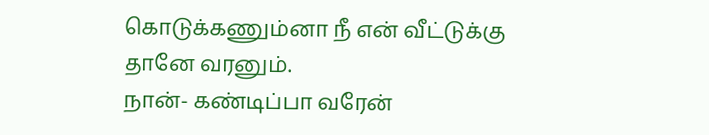கொடுக்கணும்னா நீ என் வீட்டுக்கு தானே வரனும்.
நான்- கண்டிப்பா வரேன்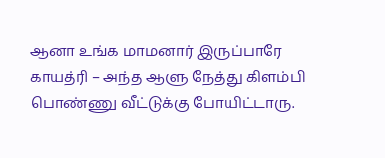ஆனா உங்க மாமனார் இருப்பாரே
காயத்ரி – அந்த ஆளு நேத்து கிளம்பி பொண்ணு வீட்டுக்கு போயிட்டாரு.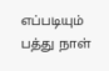எப்படியும் பத்து நாள்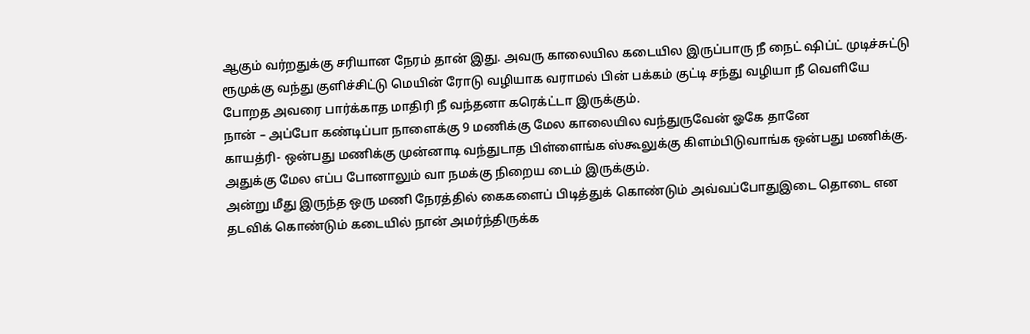ஆகும் வர்றதுக்கு சரியான நேரம் தான் இது. அவரு காலையில கடையில இருப்பாரு நீ நைட் ஷிப்ட் முடிச்சுட்டு ரூமுக்கு வந்து குளிச்சிட்டு மெயின் ரோடு வழியாக வராமல் பின் பக்கம் குட்டி சந்து வழியா நீ வெளியே போறத அவரை பார்க்காத மாதிரி நீ வந்தனா கரெக்ட்டா இருக்கும்.
நான் – அப்போ கண்டிப்பா நாளைக்கு 9 மணிக்கு மேல காலையில வந்துருவேன் ஓகே தானே
காயத்ரி- ஒன்பது மணிக்கு முன்னாடி வந்துடாத பிள்ளைங்க ஸ்கூலுக்கு கிளம்பிடுவாங்க ஒன்பது மணிக்கு. அதுக்கு மேல எப்ப போனாலும் வா நமக்கு நிறைய டைம் இருக்கும்.
அன்று மீது இருந்த ஒரு மணி நேரத்தில் கைகளைப் பிடித்துக் கொண்டும் அவ்வப்போதுஇடை தொடை என தடவிக் கொண்டும் கடையில் நான் அமர்ந்திருக்க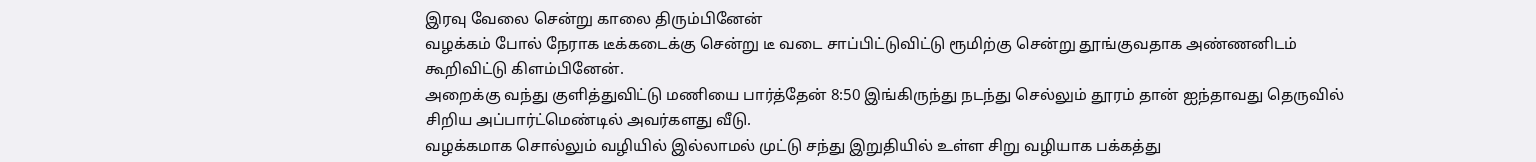இரவு வேலை சென்று காலை திரும்பினேன்
வழக்கம் போல் நேராக டீக்கடைக்கு சென்று டீ வடை சாப்பிட்டுவிட்டு ரூமிற்கு சென்று தூங்குவதாக அண்ணனிடம் கூறிவிட்டு கிளம்பினேன்.
அறைக்கு வந்து குளித்துவிட்டு மணியை பார்த்தேன் 8:50 இங்கிருந்து நடந்து செல்லும் தூரம் தான் ஐந்தாவது தெருவில் சிறிய அப்பார்ட்மெண்டில் அவர்களது வீடு.
வழக்கமாக சொல்லும் வழியில் இல்லாமல் முட்டு சந்து இறுதியில் உள்ள சிறு வழியாக பக்கத்து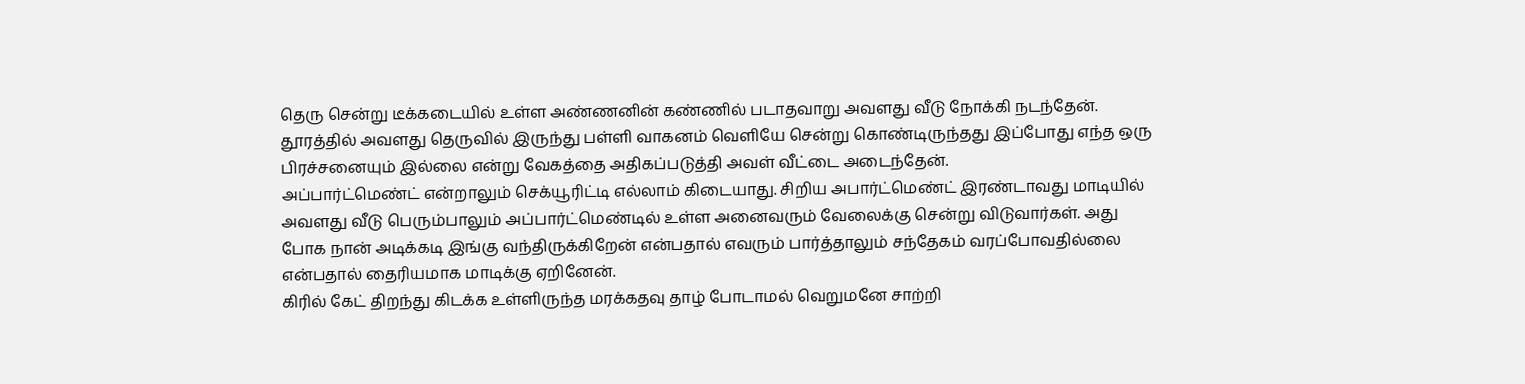தெரு சென்று டீக்கடையில் உள்ள அண்ணனின் கண்ணில் படாதவாறு அவளது வீடு நோக்கி நடந்தேன்.
தூரத்தில் அவளது தெருவில் இருந்து பள்ளி வாகனம் வெளியே சென்று கொண்டிருந்தது இப்போது எந்த ஒரு பிரச்சனையும் இல்லை என்று வேகத்தை அதிகப்படுத்தி அவள் வீட்டை அடைந்தேன்.
அப்பார்ட்மெண்ட் என்றாலும் செக்யூரிட்டி எல்லாம் கிடையாது. சிறிய அபார்ட்மெண்ட் இரண்டாவது மாடியில் அவளது வீடு பெரும்பாலும் அப்பார்ட்மெண்டில் உள்ள அனைவரும் வேலைக்கு சென்று விடுவார்கள். அது போக நான் அடிக்கடி இங்கு வந்திருக்கிறேன் என்பதால் எவரும் பார்த்தாலும் சந்தேகம் வரப்போவதில்லை என்பதால் தைரியமாக மாடிக்கு ஏறினேன்.
கிரில் கேட் திறந்து கிடக்க உள்ளிருந்த மரக்கதவு தாழ் போடாமல் வெறுமனே சாற்றி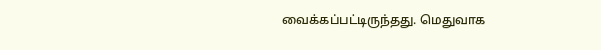வைக்கப்பட்டிருந்தது. மெதுவாக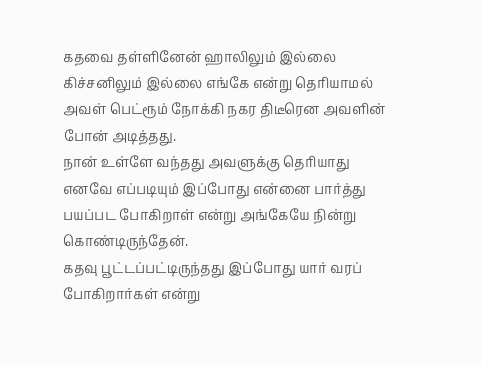கதவை தள்ளினேன் ஹாலிலும் இல்லை கிச்சனிலும் இல்லை எங்கே என்று தெரியாமல் அவள் பெட்ரூம் நோக்கி நகர திடீரென அவளின் போன் அடித்தது.
நான் உள்ளே வந்தது அவளுக்கு தெரியாது எனவே எப்படியும் இப்போது என்னை பார்த்து பயப்பட போகிறாள் என்று அங்கேயே நின்று கொண்டிருந்தேன்.
கதவு பூட்டப்பட்டிருந்தது இப்போது யார் வரப் போகிறார்கள் என்று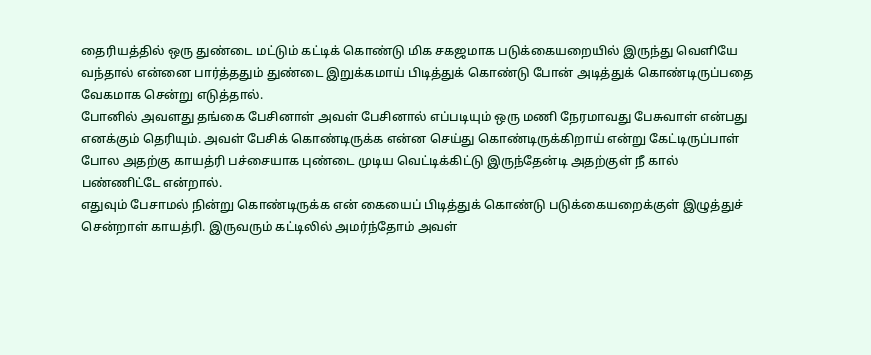தைரியத்தில் ஒரு துண்டை மட்டும் கட்டிக் கொண்டு மிக சகஜமாக படுக்கையறையில் இருந்து வெளியே வந்தால் என்னை பார்த்ததும் துண்டை இறுக்கமாய் பிடித்துக் கொண்டு போன் அடித்துக் கொண்டிருப்பதை வேகமாக சென்று எடுத்தால்.
போனில் அவளது தங்கை பேசினாள் அவள் பேசினால் எப்படியும் ஒரு மணி நேரமாவது பேசுவாள் என்பது எனக்கும் தெரியும். அவள் பேசிக் கொண்டிருக்க என்ன செய்து கொண்டிருக்கிறாய் என்று கேட்டிருப்பாள் போல அதற்கு காயத்ரி பச்சையாக புண்டை முடிய வெட்டிக்கிட்டு இருந்தேன்டி அதற்குள் நீ கால் பண்ணிட்டே என்றால்.
எதுவும் பேசாமல் நின்று கொண்டிருக்க என் கையைப் பிடித்துக் கொண்டு படுக்கையறைக்குள் இழுத்துச் சென்றாள் காயத்ரி. இருவரும் கட்டிலில் அமர்ந்தோம் அவள்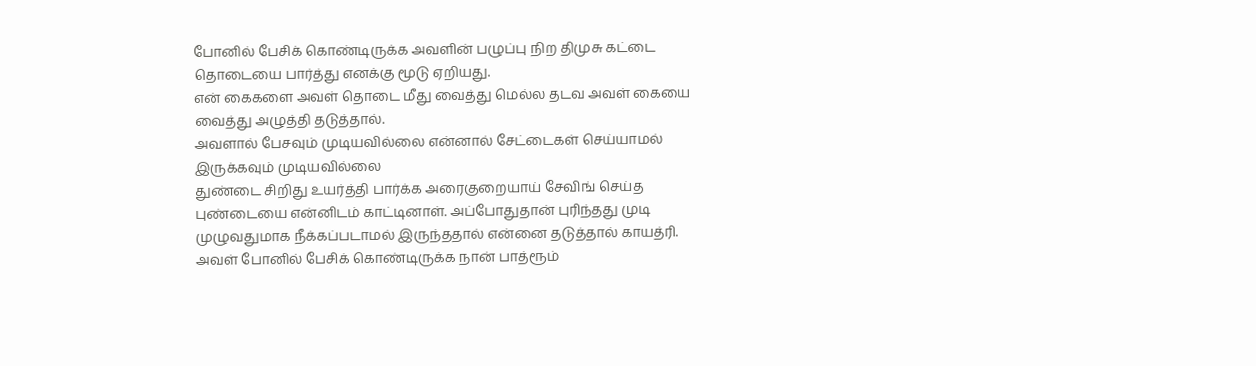போனில் பேசிக் கொண்டிருக்க அவளின் பழுப்பு நிற திமுசு கட்டை தொடையை பார்த்து எனக்கு மூடு ஏறியது.
என் கைகளை அவள் தொடை மீது வைத்து மெல்ல தடவ அவள் கையை வைத்து அழுத்தி தடுத்தால்.
அவளால் பேசவும் முடியவில்லை என்னால் சேட்டைகள் செய்யாமல் இருக்கவும் முடியவில்லை
துண்டை சிறிது உயர்த்தி பார்க்க அரைகுறையாய் சேவிங் செய்த புண்டையை என்னிடம் காட்டினாள். அப்போதுதான் புரிந்தது முடி முழுவதுமாக நீக்கப்படாமல் இருந்ததால் என்னை தடுத்தால் காயத்ரி.
அவள் போனில் பேசிக் கொண்டிருக்க நான் பாத்ரூம்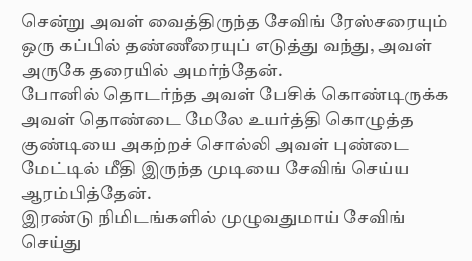சென்று அவள் வைத்திருந்த சேவிங் ரேஸ்சரையும் ஒரு கப்பில் தண்ணீரையுப் எடுத்து வந்து, அவள் அருகே தரையில் அமர்ந்தேன்.
போனில் தொடர்ந்த அவள் பேசிக் கொண்டிருக்க அவள் தொண்டை மேலே உயர்த்தி கொழுத்த குண்டியை அகற்றச் சொல்லி அவள் புண்டை மேட்டில் மீதி இருந்த முடியை சேவிங் செய்ய ஆரம்பித்தேன்.
இரண்டு நிமிடங்களில் முழுவதுமாய் சேவிங் செய்து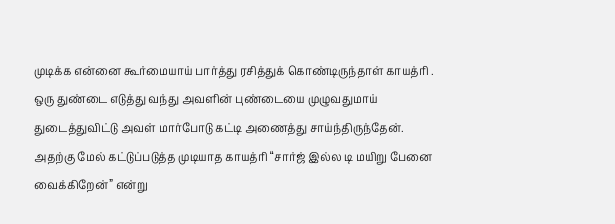முடிக்க என்னை கூர்மையாய் பார்த்து ரசித்துக் கொண்டிருந்தாள் காயத்ரி .
ஒரு துண்டை எடுத்து வந்து அவளின் புண்டையை முழுவதுமாய் துடைத்துவிட்டு அவள் மார்போடு கட்டி அணைத்து சாய்ந்திருந்தேன்.
அதற்கு மேல் கட்டுப்படுத்த முடியாத காயத்ரி “சார்ஜ் இல்ல டி மயிறு பேனை வைக்கிறேன்” என்று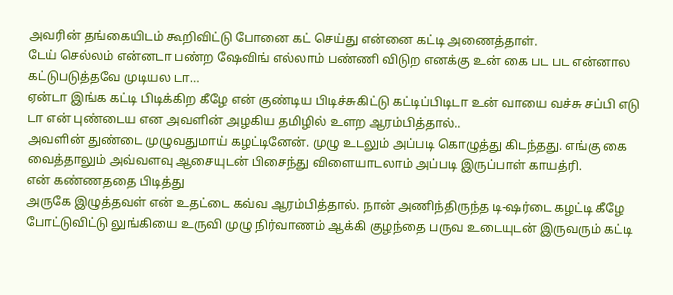அவரின் தங்கையிடம் கூறிவிட்டு போனை கட் செய்து என்னை கட்டி அணைத்தாள்.
டேய் செல்லம் என்னடா பண்ற ஷேவிங் எல்லாம் பண்ணி விடுற எனக்கு உன் கை பட பட என்னால கட்டுபடுத்தவே முடியல டா…
ஏன்டா இங்க கட்டி பிடிக்கிற கீழே என் குண்டிய பிடிச்சுகிட்டு கட்டிப்பிடிடா உன் வாயை வச்சு சப்பி எடு டா என் புண்டைய என அவளின் அழகிய தமிழில் உளற ஆரம்பித்தால்..
அவளின் துண்டை முழுவதுமாய் கழட்டினேன். முழு உடலும் அப்படி கொழுத்து கிடந்தது. எங்கு கை வைத்தாலும் அவ்வளவு ஆசையுடன் பிசைந்து விளையாடலாம் அப்படி இருப்பாள் காயத்ரி.
என் கண்ணததை பிடித்து
அருகே இழுத்தவள் என் உதட்டை கவ்வ ஆரம்பித்தால். நான் அணிந்திருந்த டி-ஷர்டை கழட்டி கீழே போட்டுவிட்டு லுங்கியை உருவி முழு நிர்வாணம் ஆக்கி குழந்தை பருவ உடையுடன் இருவரும் கட்டி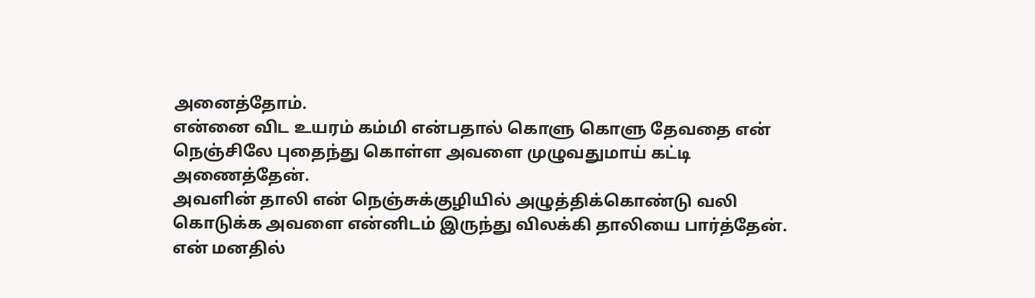அனைத்தோம்.
என்னை விட உயரம் கம்மி என்பதால் கொளு கொளு தேவதை என் நெஞ்சிலே புதைந்து கொள்ள அவளை முழுவதுமாய் கட்டி அணைத்தேன்.
அவளின் தாலி என் நெஞ்சுக்குழியில் அழுத்திக்கொண்டு வலி கொடுக்க அவளை என்னிடம் இருந்து விலக்கி தாலியை பார்த்தேன்.
என் மனதில்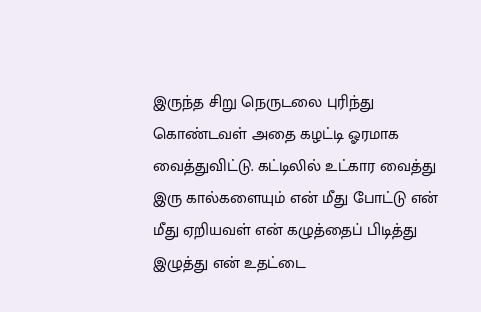இருந்த சிறு நெருடலை புரிந்து கொண்டவள் அதை கழட்டி ஓரமாக வைத்துவிட்டு. கட்டிலில் உட்கார வைத்து இரு கால்களையும் என் மீது போட்டு என் மீது ஏறியவள் என் கழுத்தைப் பிடித்து இழுத்து என் உதட்டை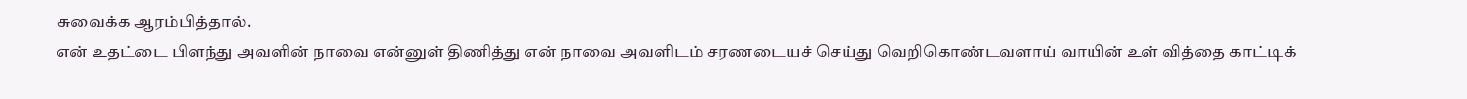சுவைக்க ஆரம்பித்தால்.
என் உதட்டை பிளந்து அவளின் நாவை என்னுள் திணித்து என் நாவை அவளிடம் சரணடையச் செய்து வெறிகொண்டவளாய் வாயின் உள் வித்தை காட்டிக்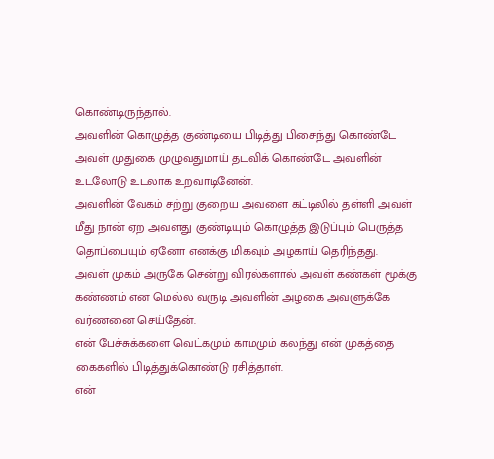கொண்டிருந்தால்.
அவளின் கொழுத்த குண்டியை பிடித்து பிசைந்து கொண்டே அவள் முதுகை முழுவதுமாய் தடவிக் கொண்டே அவளின் உடலோடு உடலாக உறவாடினேன்.
அவளின் வேகம் சற்று குறைய அவளை கட்டிலில் தள்ளி அவள் மீது நான் ஏற அவளது குண்டியும் கொழுத்த இடுப்பும் பெருத்த தொப்பையும் ஏனோ எனக்கு மிகவும் அழகாய் தெரிந்தது.
அவள் முகம் அருகே சென்று விரல்களால் அவள் கண்கள் மூக்கு கண்ணம் என மெல்ல வருடி அவளின் அழகை அவளுக்கே வர்ணனை செய்தேன்.
என் பேச்சுக்களை வெட்கமும் காமமும் கலந்து என் முகத்தை கைகளில் பிடித்துக்கொண்டு ரசித்தாள்.
என்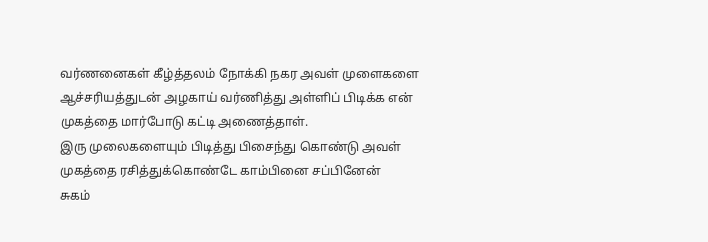வர்ணனைகள் கீழ்த்தலம் நோக்கி நகர அவள் முளைகளை ஆச்சரியத்துடன் அழகாய் வர்ணித்து அள்ளிப் பிடிக்க என் முகத்தை மார்போடு கட்டி அணைத்தாள்.
இரு முலைகளையும் பிடித்து பிசைந்து கொண்டு அவள் முகத்தை ரசித்துக்கொண்டே காம்பினை சப்பினேன்
சுகம்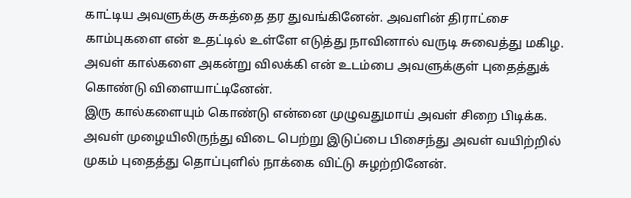காட்டிய அவளுக்கு சுகத்தை தர துவங்கினேன். அவளின் திராட்சை காம்புகளை என் உதட்டில் உள்ளே எடுத்து நாவினால் வருடி சுவைத்து மகிழ. அவள் கால்களை அகன்று விலக்கி என் உடம்பை அவளுக்குள் புதைத்துக் கொண்டு விளையாட்டினேன்.
இரு கால்களையும் கொண்டு என்னை முழுவதுமாய் அவள் சிறை பிடிக்க. அவள் முழையிலிருந்து விடை பெற்று இடுப்பை பிசைந்து அவள் வயிற்றில் முகம் புதைத்து தொப்புளில் நாக்கை விட்டு சுழற்றினேன்.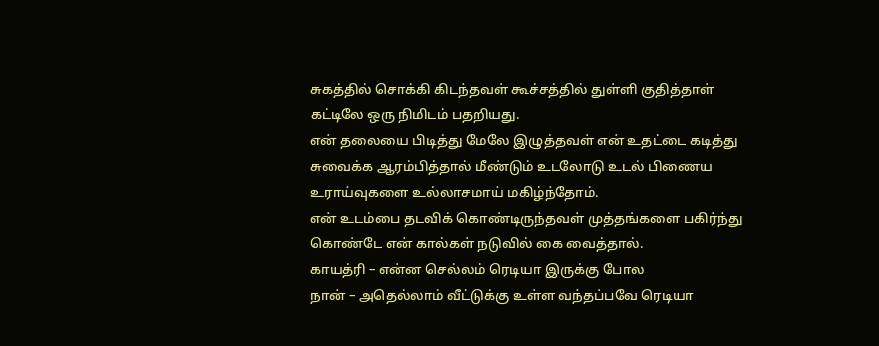சுகத்தில் சொக்கி கிடந்தவள் கூச்சத்தில் துள்ளி குதித்தாள் கட்டிலே ஒரு நிமிடம் பதறியது.
என் தலையை பிடித்து மேலே இழுத்தவள் என் உதட்டை கடித்து சுவைக்க ஆரம்பித்தால் மீண்டும் உடலோடு உடல் பிணைய உராய்வுகளை உல்லாசமாய் மகிழ்ந்தோம்.
என் உடம்பை தடவிக் கொண்டிருந்தவள் முத்தங்களை பகிர்ந்து கொண்டே என் கால்கள் நடுவில் கை வைத்தால்.
காயத்ரி – என்ன செல்லம் ரெடியா இருக்கு போல
நான் – அதெல்லாம் வீட்டுக்கு உள்ள வந்தப்பவே ரெடியா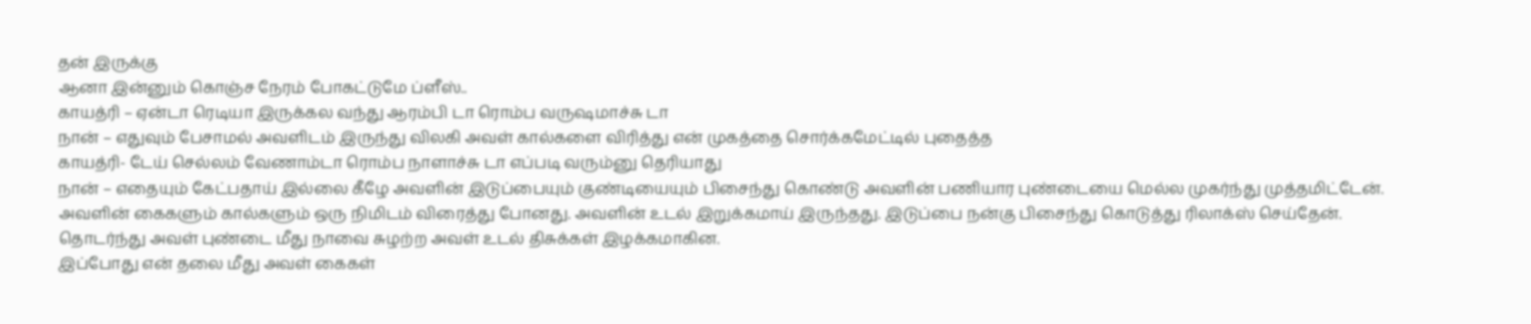தன் இருக்கு
ஆனா இன்னும் கொஞ்ச நேரம் போகட்டுமே ப்ளீஸ்..
காயத்ரி – ஏன்டா ரெடியா இருக்கல வந்து ஆரம்பி டா ரொம்ப வருஷமாச்சு டா
நான் – எதுவும் பேசாமல் அவளிடம் இருந்து விலகி அவள் கால்களை விரித்து என் முகத்தை சொர்க்கமேட்டில் புதைத்த
காயத்ரி- டேய் செல்லம் வேணாம்டா ரொம்ப நாளாச்சு டா எப்படி வரும்னு தெரியாது
நான் – எதையும் கேட்பதாய் இல்லை கீழே அவளின் இடுப்பையும் குண்டியையும் பிசைந்து கொண்டு அவளின் பணியார புண்டையை மெல்ல முகர்ந்து முத்தமிட்டேன்.
அவளின் கைகளும் கால்களும் ஒரு நிமிடம் விரைத்து போனது. அவளின் உடல் இறுக்கமாய் இருந்தது. இடுப்பை நன்கு பிசைந்து கொடுத்து ரிலாக்ஸ் செய்தேன். தொடர்ந்து அவள் புண்டை மீது நாவை சுழற்ற அவள் உடல் திசுக்கள் இழக்கமாகின.
இப்போது என் தலை மீது அவள் கைகள்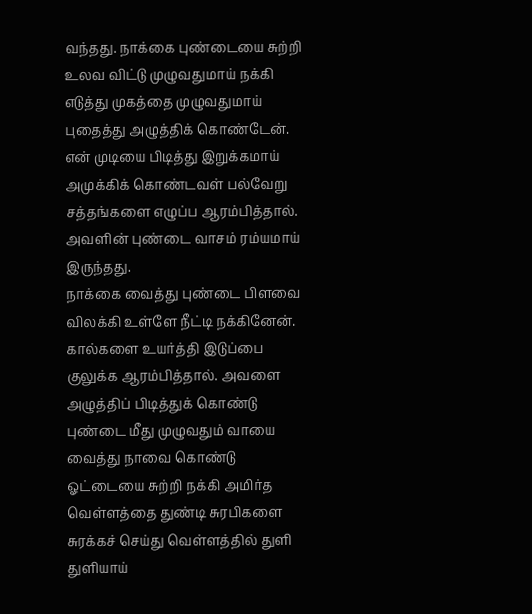வந்தது. நாக்கை புண்டையை சுற்றி உலவ விட்டு முழுவதுமாய் நக்கி எடுத்து முகத்தை முழுவதுமாய் புதைத்து அழுத்திக் கொண்டேன்.
என் முடியை பிடித்து இறுக்கமாய் அமுக்கிக் கொண்டவள் பல்வேறு சத்தங்களை எழுப்ப ஆரம்பித்தால். அவளின் புண்டை வாசம் ரம்யமாய் இருந்தது.
நாக்கை வைத்து புண்டை பிளவை விலக்கி உள்ளே நீட்டி நக்கினேன்.
கால்களை உயர்த்தி இடுப்பை குலுக்க ஆரம்பித்தால். அவளை அழுத்திப் பிடித்துக் கொண்டு புண்டை மீது முழுவதும் வாயை வைத்து நாவை கொண்டு ஓட்டையை சுற்றி நக்கி அமிர்த வெள்ளத்தை துண்டி சுரபிகளை சுரக்கச் செய்து வெள்ளத்தில் துளி துளியாய்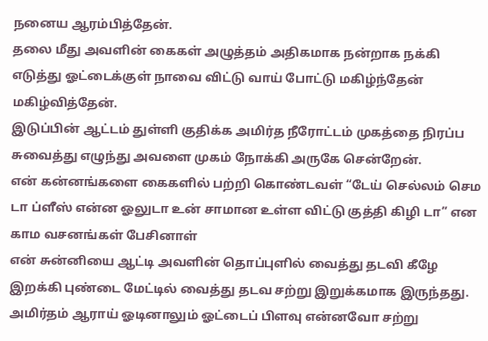நனைய ஆரம்பித்தேன்.
தலை மீது அவளின் கைகள் அழுத்தம் அதிகமாக நன்றாக நக்கி எடுத்து ஓட்டைக்குள் நாவை விட்டு வாய் போட்டு மகிழ்ந்தேன் மகிழ்வித்தேன்.
இடுப்பின் ஆட்டம் துள்ளி குதிக்க அமிர்த நீரோட்டம் முகத்தை நிரப்ப சுவைத்து எழுந்து அவளை முகம் நோக்கி அருகே சென்றேன்.
என் கன்னங்களை கைகளில் பற்றி கொண்டவள் “டேய் செல்லம் செம டா ப்ளீஸ் என்ன ஓலுடா உன் சாமான உள்ள விட்டு குத்தி கிழி டா” என காம வசனங்கள் பேசினாள்
என் சுன்னியை ஆட்டி அவளின் தொப்புளில் வைத்து தடவி கீழே இறக்கி புண்டை மேட்டில் வைத்து தடவ சற்று இறுக்கமாக இருந்தது.
அமிர்தம் ஆராய் ஓடினாலும் ஓட்டைப் பிளவு என்னவோ சற்று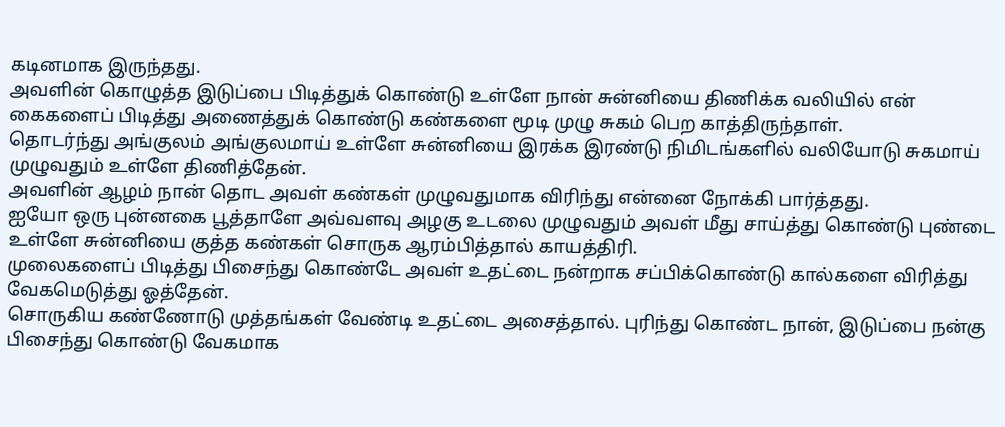கடினமாக இருந்தது.
அவளின் கொழுத்த இடுப்பை பிடித்துக் கொண்டு உள்ளே நான் சுன்னியை திணிக்க வலியில் என் கைகளைப் பிடித்து அணைத்துக் கொண்டு கண்களை மூடி முழு சுகம் பெற காத்திருந்தாள்.
தொடர்ந்து அங்குலம் அங்குலமாய் உள்ளே சுன்னியை இரக்க இரண்டு நிமிடங்களில் வலியோடு சுகமாய் முழுவதும் உள்ளே திணித்தேன்.
அவளின் ஆழம் நான் தொட அவள் கண்கள் முழுவதுமாக விரிந்து என்னை நோக்கி பார்த்தது.
ஐயோ ஒரு புன்னகை பூத்தாளே அவ்வளவு அழகு உடலை முழுவதும் அவள் மீது சாய்த்து கொண்டு புண்டை உள்ளே சுன்னியை குத்த கண்கள் சொருக ஆரம்பித்தால் காயத்திரி.
முலைகளைப் பிடித்து பிசைந்து கொண்டே அவள் உதட்டை நன்றாக சப்பிக்கொண்டு கால்களை விரித்து வேகமெடுத்து ஓத்தேன்.
சொருகிய கண்ணோடு முத்தங்கள் வேண்டி உதட்டை அசைத்தால். புரிந்து கொண்ட நான், இடுப்பை நன்கு பிசைந்து கொண்டு வேகமாக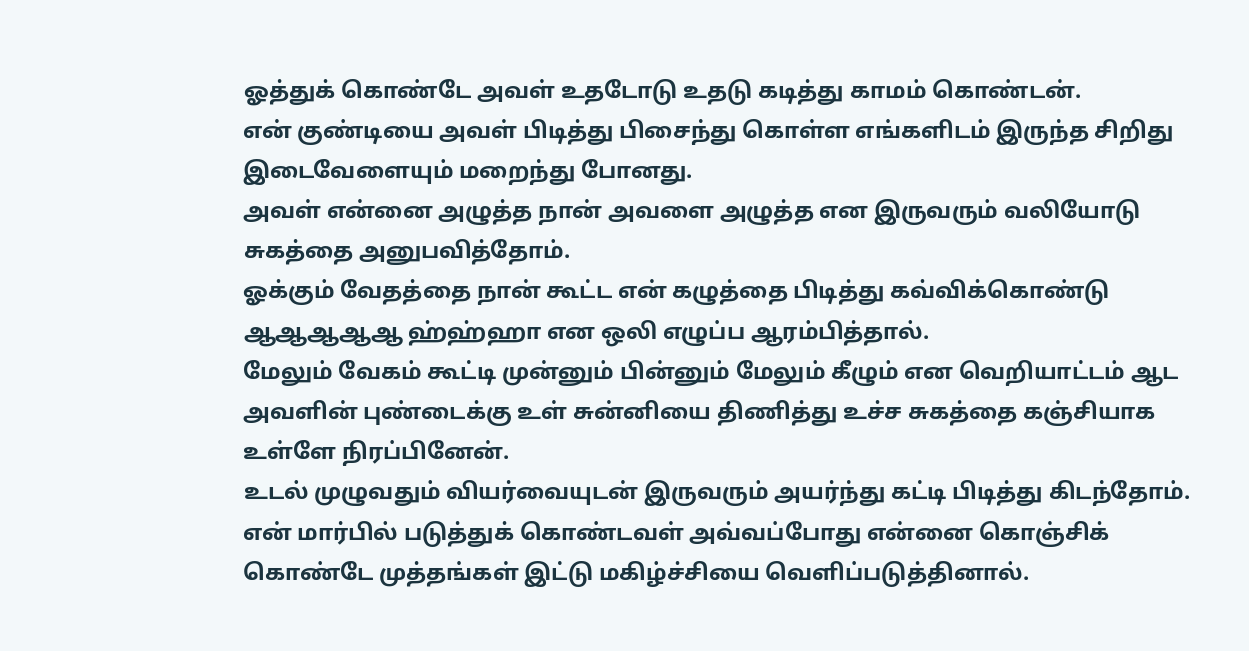ஓத்துக் கொண்டே அவள் உதடோடு உதடு கடித்து காமம் கொண்டன்.
என் குண்டியை அவள் பிடித்து பிசைந்து கொள்ள எங்களிடம் இருந்த சிறிது இடைவேளையும் மறைந்து போனது.
அவள் என்னை அழுத்த நான் அவளை அழுத்த என இருவரும் வலியோடு சுகத்தை அனுபவித்தோம்.
ஓக்கும் வேதத்தை நான் கூட்ட என் கழுத்தை பிடித்து கவ்விக்கொண்டு ஆஆஆஆஆ ஹ்ஹ்ஹா என ஒலி எழுப்ப ஆரம்பித்தால்.
மேலும் வேகம் கூட்டி முன்னும் பின்னும் மேலும் கீழும் என வெறியாட்டம் ஆட அவளின் புண்டைக்கு உள் சுன்னியை திணித்து உச்ச சுகத்தை கஞ்சியாக உள்ளே நிரப்பினேன்.
உடல் முழுவதும் வியர்வையுடன் இருவரும் அயர்ந்து கட்டி பிடித்து கிடந்தோம். என் மார்பில் படுத்துக் கொண்டவள் அவ்வப்போது என்னை கொஞ்சிக் கொண்டே முத்தங்கள் இட்டு மகிழ்ச்சியை வெளிப்படுத்தினால்.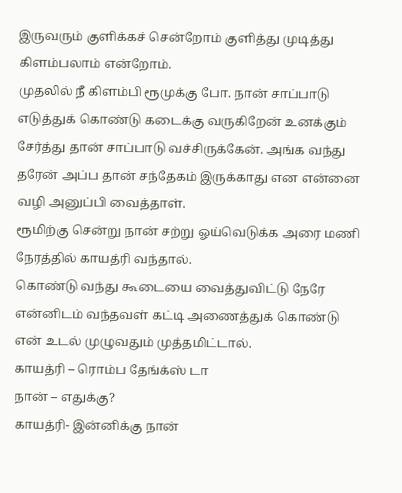இருவரும் குளிக்கச் சென்றோம் குளித்து முடித்து கிளம்பலாம் என்றோம்.
முதலில் நீ கிளம்பி ரூமுக்கு போ. நான் சாப்பாடு எடுத்துக் கொண்டு கடைக்கு வருகிறேன் உனக்கும் சேர்த்து தான் சாப்பாடு வச்சிருக்கேன். அங்க வந்து தரேன் அப்ப தான் சந்தேகம் இருக்காது என என்னை வழி அனுப்பி வைத்தாள்.
ரூமிற்கு சென்று நான் சற்று ஓய்வெடுக்க அரை மணி நேரத்தில் காயத்ரி வந்தால்.
கொண்டு வந்து கூடையை வைத்துவிட்டு நேரே என்னிடம் வந்தவள் கட்டி அணைத்துக் கொண்டு என் உடல் முழுவதும் முத்தமிட்டால்.
காயத்ரி – ரொம்ப தேங்க்ஸ் டா
நான் – எதுக்கு?
காயத்ரி- இன்னிக்கு நான்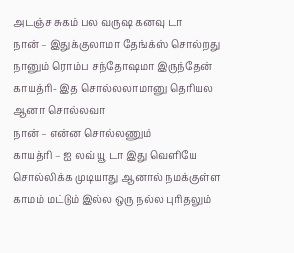அடஞ்ச சுகம் பல வருஷ கனவு டா
நான் – இதுக்குலாமா தேங்க்ஸ் சொல்றது நானும் ரொம்ப சந்தோஷமா இருந்தேன்
காயத்ரி- இத சொல்லலாமானு தெரியல ஆனா சொல்லவா
நான் – என்ன சொல்லணும்
காயத்ரி – ஐ லவ் யூ டா இது வெளியே சொல்லிக்க முடியாது ஆனால் நமக்குள்ள காமம் மட்டும் இல்ல ஒரு நல்ல புரிதலும்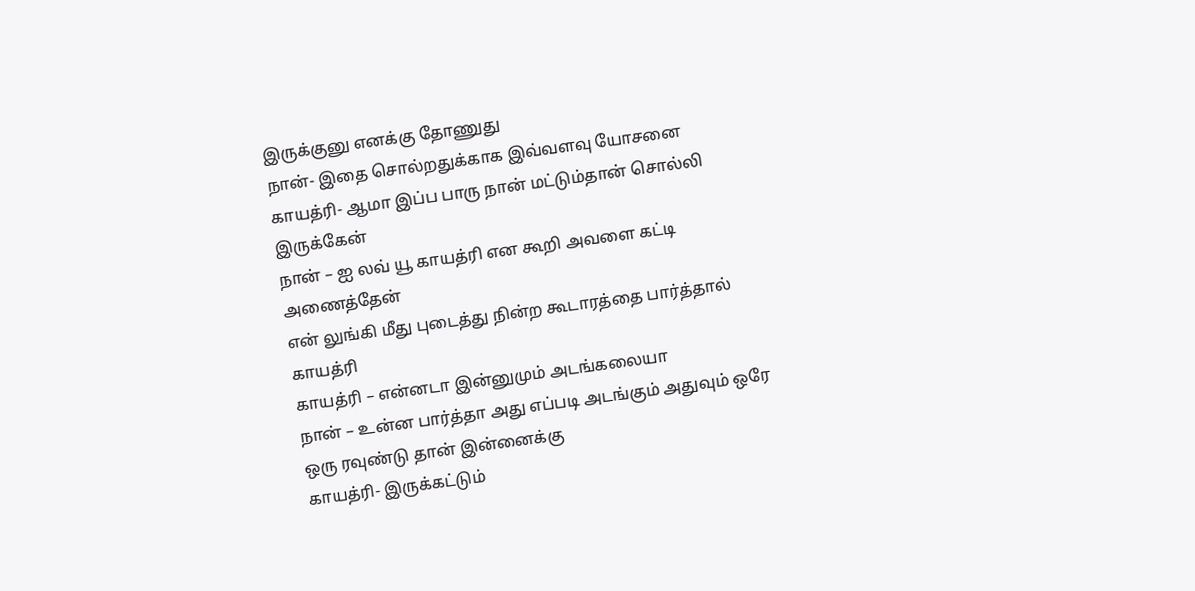இருக்குனு எனக்கு தோணுது
நான்- இதை சொல்றதுக்காக இவ்வளவு யோசனை
காயத்ரி- ஆமா இப்ப பாரு நான் மட்டும்தான் சொல்லி இருக்கேன்
நான் – ஐ லவ் யூ காயத்ரி என கூறி அவளை கட்டி அணைத்தேன்
என் லுங்கி மீது புடைத்து நின்ற கூடாரத்தை பார்த்தால் காயத்ரி
காயத்ரி – என்னடா இன்னுமும் அடங்கலையா
நான் – உன்ன பார்த்தா அது எப்படி அடங்கும் அதுவும் ஒரே ஒரு ரவுண்டு தான் இன்னைக்கு
காயத்ரி- இருக்கட்டும்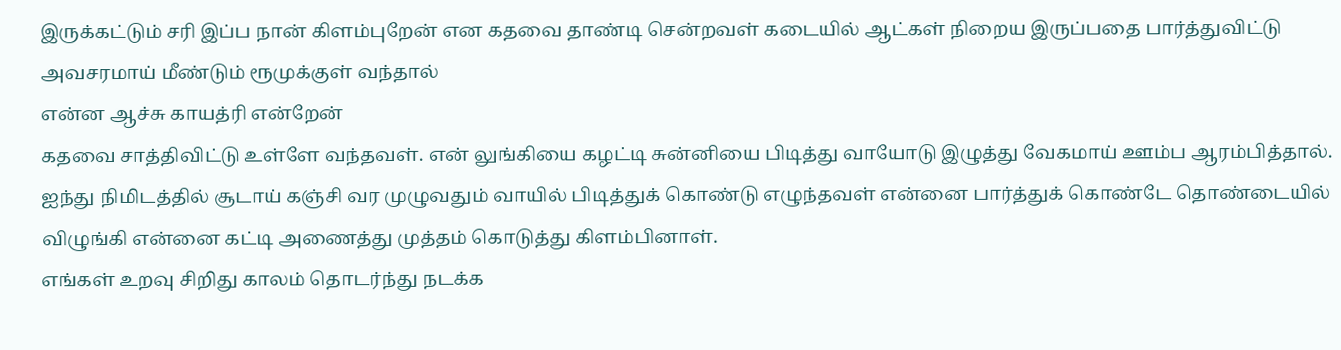இருக்கட்டும் சரி இப்ப நான் கிளம்புறேன் என கதவை தாண்டி சென்றவள் கடையில் ஆட்கள் நிறைய இருப்பதை பார்த்துவிட்டு அவசரமாய் மீண்டும் ரூமுக்குள் வந்தால்
என்ன ஆச்சு காயத்ரி என்றேன்
கதவை சாத்திவிட்டு உள்ளே வந்தவள். என் லுங்கியை கழட்டி சுன்னியை பிடித்து வாயோடு இழுத்து வேகமாய் ஊம்ப ஆரம்பித்தால்.
ஐந்து நிமிடத்தில் சூடாய் கஞ்சி வர முழுவதும் வாயில் பிடித்துக் கொண்டு எழுந்தவள் என்னை பார்த்துக் கொண்டே தொண்டையில் விழுங்கி என்னை கட்டி அணைத்து முத்தம் கொடுத்து கிளம்பினாள்.
எங்கள் உறவு சிறிது காலம் தொடர்ந்து நடக்க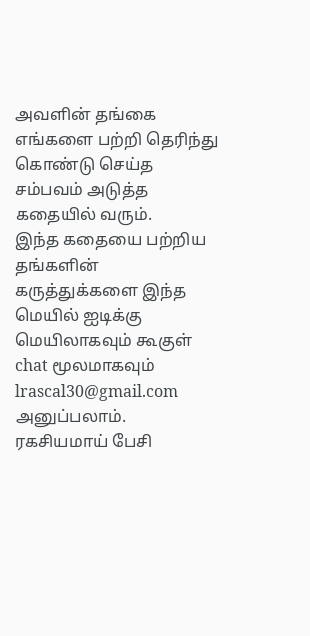அவளின் தங்கை எங்களை பற்றி தெரிந்து கொண்டு செய்த சம்பவம் அடுத்த கதையில் வரும்.
இந்த கதையை பற்றிய தங்களின் கருத்துக்களை இந்த மெயில் ஐடிக்கு மெயிலாகவும் கூகுள் chat மூலமாகவும்
lrascal30@gmail.com அனுப்பலாம்.
ரகசியமாய் பேசி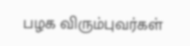பழக விரும்புவர்கள்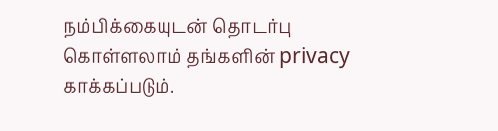நம்பிக்கையுடன் தொடர்பு கொள்ளலாம் தங்களின் privacy காக்கப்படும்.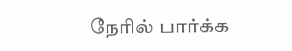நேரில் பார்க்க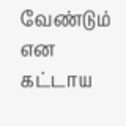வேண்டும் என கட்டாய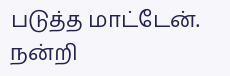படுத்த மாட்டேன்.
நன்றி